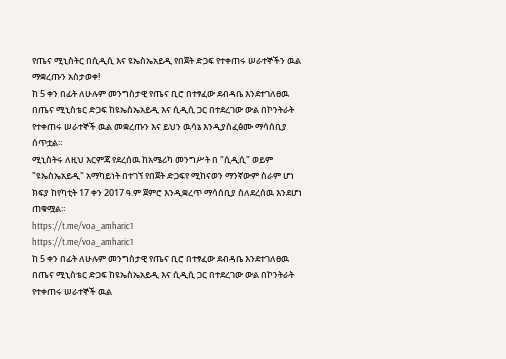የጤና ሚኒስትር በሲዲሲ እና ዩኤስኤአይዲ የበጀት ድጋፍ የተቀጠሩ ሠራተኞችን ዉል ማቋረጡን አስታወቀ!
ከ 5 ቀን በፊት ለሁሉም መንግስታዊ የጤና ቢሮ በተፃፈው ደብዳቤ እንደተገለፀዉ በጤና ሚኒስቴር ድጋፍ ከዩኤስኤአይዲ እና ሲዲሲ ጋር በተደረገው ውል በኮንትራት የተቀጠሩ ሠራተኞች ዉል መቋረጡን እና ይህን ዉሳኔ እንዲያስፈፅሙ ማሳሰቢያ ሰጥቷል።
ሚኒስትሩ ለዚህ እርምጃ የደረሰዉ ከአሜሪካ መንግሥት በ "ሲዲሲ" ወይም "ዩኤስኤአይዲ" አማካይነት በተገኘ የበጀት ድጋፍየ ሚከናወን ማንኛውም ስራም ሆነ ክፍያ ከየካቲት 17 ቀን 2017 ዓ.ም ጀምሮ እንዲቋረጥ ማሳሰቢያ ስለደረሰዉ እንደሆነ ጠቁሟል።
https://t.me/voa_amharic1
https://t.me/voa_amharic1
ከ 5 ቀን በፊት ለሁሉም መንግስታዊ የጤና ቢሮ በተፃፈው ደብዳቤ እንደተገለፀዉ በጤና ሚኒስቴር ድጋፍ ከዩኤስኤአይዲ እና ሲዲሲ ጋር በተደረገው ውል በኮንትራት የተቀጠሩ ሠራተኞች ዉል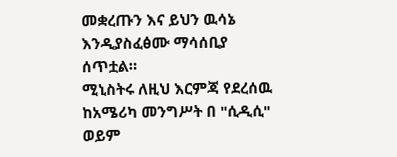መቋረጡን እና ይህን ዉሳኔ እንዲያስፈፅሙ ማሳሰቢያ ሰጥቷል።
ሚኒስትሩ ለዚህ እርምጃ የደረሰዉ ከአሜሪካ መንግሥት በ "ሲዲሲ" ወይም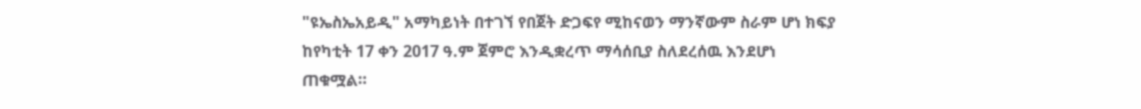"ዩኤስኤአይዲ" አማካይነት በተገኘ የበጀት ድጋፍየ ሚከናወን ማንኛውም ስራም ሆነ ክፍያ ከየካቲት 17 ቀን 2017 ዓ.ም ጀምሮ እንዲቋረጥ ማሳሰቢያ ስለደረሰዉ እንደሆነ ጠቁሟል።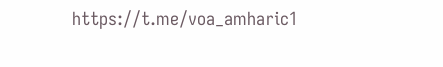https://t.me/voa_amharic1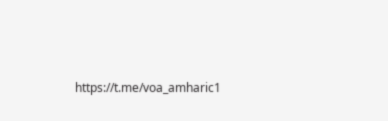https://t.me/voa_amharic1